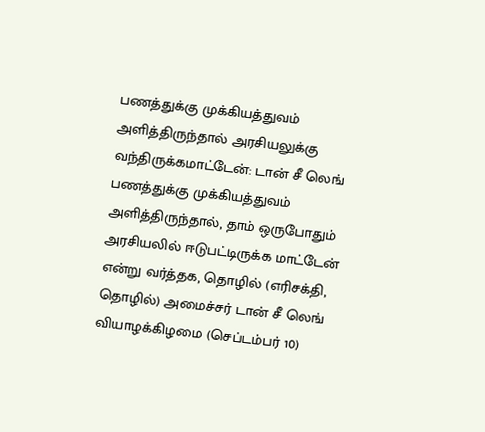பணத்துக்கு முக்கியத்துவம் அளித்திருந்தால் அரசியலுக்கு வந்திருக்கமாட்டேன்: டான் சீ லெங்
பணத்துக்கு முக்கியத்துவம் அளித்திருந்தால், தாம் ஒருபோதும் அரசியலில் ஈடுபட்டிருக்க மாட்டேன் என்று வர்த்தக, தொழில் (எரிசக்தி, தொழில்) அமைச்சர் டான் சீ லெங் வியாழக்கிழமை (செப்டம்பர் 10)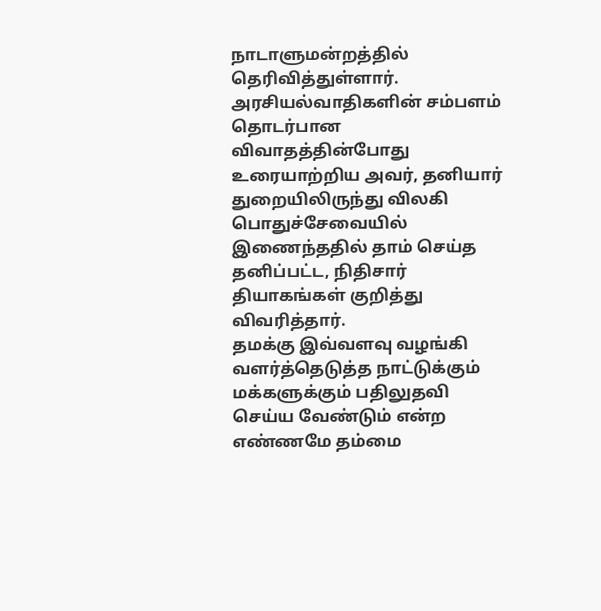நாடாளுமன்றத்தில் தெரிவித்துள்ளார்.
அரசியல்வாதிகளின் சம்பளம் தொடர்பான விவாதத்தின்போது உரையாற்றிய அவர், தனியார் துறையிலிருந்து விலகி பொதுச்சேவையில் இணைந்ததில் தாம் செய்த தனிப்பட்ட, நிதிசார் தியாகங்கள் குறித்து விவரித்தார்.
தமக்கு இவ்வளவு வழங்கி வளர்த்தெடுத்த நாட்டுக்கும் மக்களுக்கும் பதிலுதவி செய்ய வேண்டும் என்ற எண்ணமே தம்மை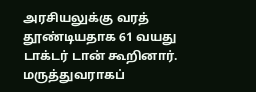அரசியலுக்கு வரத் தூண்டியதாக 61 வயது டாக்டர் டான் கூறினார்.
மருத்துவராகப்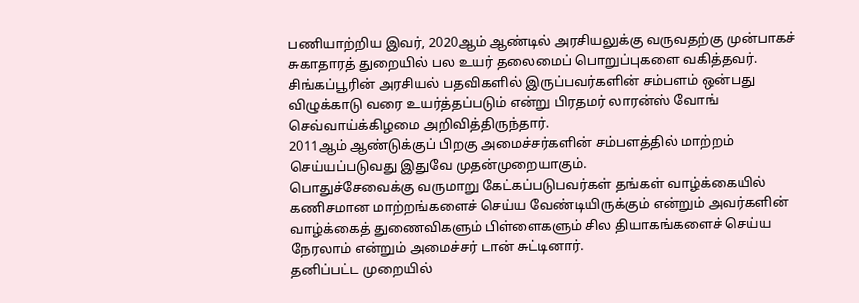பணியாற்றிய இவர், 2020ஆம் ஆண்டில் அரசியலுக்கு வருவதற்கு முன்பாகச் சுகாதாரத் துறையில் பல உயர் தலைமைப் பொறுப்புகளை வகித்தவர்.
சிங்கப்பூரின் அரசியல் பதவிகளில் இருப்பவர்களின் சம்பளம் ஒன்பது விழுக்காடு வரை உயர்த்தப்படும் என்று பிரதமர் லாரன்ஸ் வோங் செவ்வாய்க்கிழமை அறிவித்திருந்தார்.
2011ஆம் ஆண்டுக்குப் பிறகு அமைச்சர்களின் சம்பளத்தில் மாற்றம் செய்யப்படுவது இதுவே முதன்முறையாகும்.
பொதுச்சேவைக்கு வருமாறு கேட்கப்படுபவர்கள் தங்கள் வாழ்க்கையில் கணிசமான மாற்றங்களைச் செய்ய வேண்டியிருக்கும் என்றும் அவர்களின் வாழ்க்கைத் துணைவிகளும் பிள்ளைகளும் சில தியாகங்களைச் செய்ய நேரலாம் என்றும் அமைச்சர் டான் சுட்டினார்.
தனிப்பட்ட முறையில்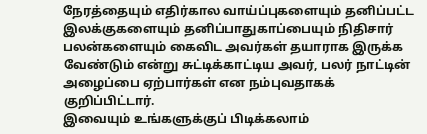நேரத்தையும் எதிர்கால வாய்ப்புகளையும் தனிப்பட்ட இலக்குகளையும் தனிப்பாதுகாப்பையும் நிதிசார் பலன்களையும் கைவிட அவர்கள் தயாராக இருக்க வேண்டும் என்று சுட்டிக்காட்டிய அவர், பலர் நாட்டின் அழைப்பை ஏற்பார்கள் என நம்புவதாகக் குறிப்பிட்டார்.
இவையும் உங்களுக்குப் பிடிக்கலாம்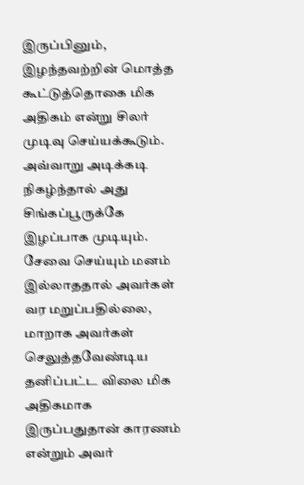இருப்பினும், இழந்தவற்றின் மொத்த கூட்டுத்தொகை மிக அதிகம் என்று சிலர் முடிவு செய்யக்கூடும். அவ்வாறு அடிக்கடி நிகழ்ந்தால் அது சிங்கப்பூருக்கே இழப்பாக முடியும். சேவை செய்யும் மனம் இல்லாததால் அவர்கள் வர மறுப்பதில்லை, மாறாக அவர்கள் செலுத்தவேண்டிய தனிப்பட்ட விலை மிக அதிகமாக இருப்பதுதான் காரணம் என்றும் அவர்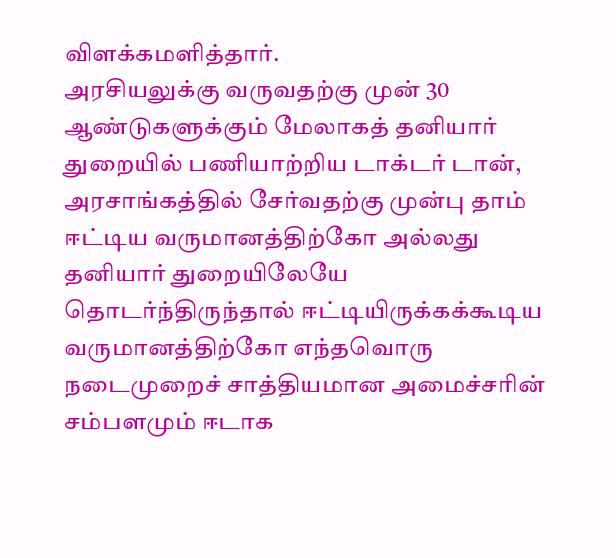விளக்கமளித்தார்.
அரசியலுக்கு வருவதற்கு முன் 30 ஆண்டுகளுக்கும் மேலாகத் தனியார் துறையில் பணியாற்றிய டாக்டர் டான், அரசாங்கத்தில் சேர்வதற்கு முன்பு தாம் ஈட்டிய வருமானத்திற்கோ அல்லது தனியார் துறையிலேயே தொடர்ந்திருந்தால் ஈட்டியிருக்கக்கூடிய வருமானத்திற்கோ எந்தவொரு நடைமுறைச் சாத்தியமான அமைச்சரின் சம்பளமும் ஈடாக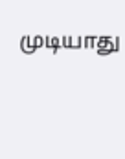முடியாது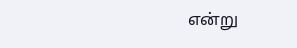என்று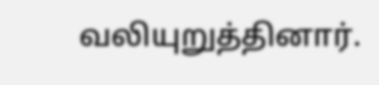வலியுறுத்தினார்.